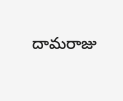దామరాజు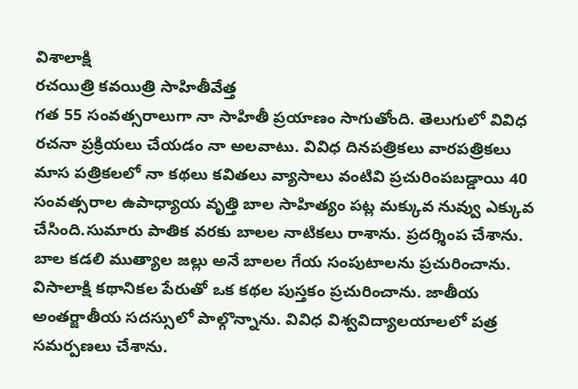విశాలాక్షి
రచయిత్రి కవయిత్రి సాహితీవేత్త
గత 55 సంవత్సరాలుగా నా సాహితీ ప్రయాణం సాగుతోంది. తెలుగులో వివిధ రచనా ప్రక్రియలు చేయడం నా అలవాటు. వివిధ దినపత్రికలు వారపత్రికలు మాస పత్రికలలో నా కథలు కవితలు వ్యాసాలు వంటివి ప్రచురింపబడ్డాయి 40 సంవత్సరాల ఉపాధ్యాయ వృత్తి బాల సాహిత్యం పట్ల మక్కువ నువ్వు ఎక్కువ చేసింది.సుమారు పాతిక వరకు బాలల నాటికలు రాశాను. ప్రదర్శింప చేశాను. బాల కడలి ముత్యాల జల్లు అనే బాలల గేయ సంపుటాలను ప్రచురించాను. విసాలాక్షి కథానికల పేరుతో ఒక కథల పుస్తకం ప్రచురించాను. జాతీయ అంతర్జాతీయ సదస్సులో పాల్గొన్నాను. వివిధ విశ్వవిద్యాలయాలలో పత్ర సమర్పణలు చేశాను.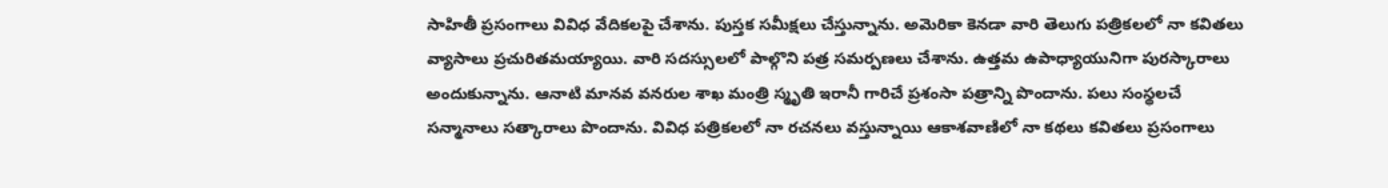సాహితీ ప్రసంగాలు వివిధ వేదికలపై చేశాను. పుస్తక సమీక్షలు చేస్తున్నాను. అమెరికా కెనడా వారి తెలుగు పత్రికలలో నా కవితలు వ్యాసాలు ప్రచురితమయ్యాయి. వారి సదస్సులలో పాల్గొని పత్ర సమర్పణలు చేశాను. ఉత్తమ ఉపాధ్యాయునిగా పురస్కారాలు అందుకున్నాను. ఆనాటి మానవ వనరుల శాఖ మంత్రి స్మృతి ఇరానీ గారిచే ప్రశంసా పత్రాన్ని పొందాను. పలు సంస్థలచే సన్మానాలు సత్కారాలు పొందాను. వివిధ పత్రికలలో నా రచనలు వస్తున్నాయి ఆకాశవాణిలో నా కథలు కవితలు ప్రసంగాలు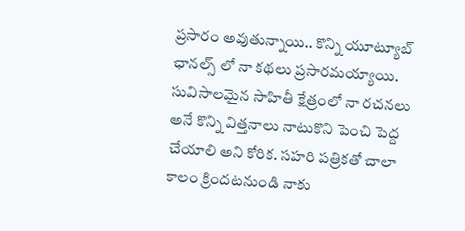ప్రసారం అవుతున్నాయి.. కొన్ని యూట్యూబ్ ఛానల్స్ లో నా కథలు ప్రసారమయ్యాయి. సువిసాలమైన సాహితీ క్షేత్రంలో నా రచనలు అనే కొన్ని విత్తనాలు నాటుకొని పెంచి పెద్ద చేయాలి అని కోరిక. సహరి పత్రికతో చాలా కాలం క్రిందటనుండి నాకు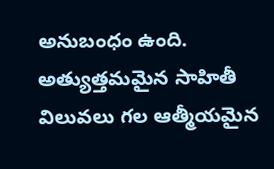అనుబంధం ఉంది. అత్యుత్తమమైన సాహితీ విలువలు గల ఆత్మీయమైన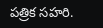పత్రిక సహరి.